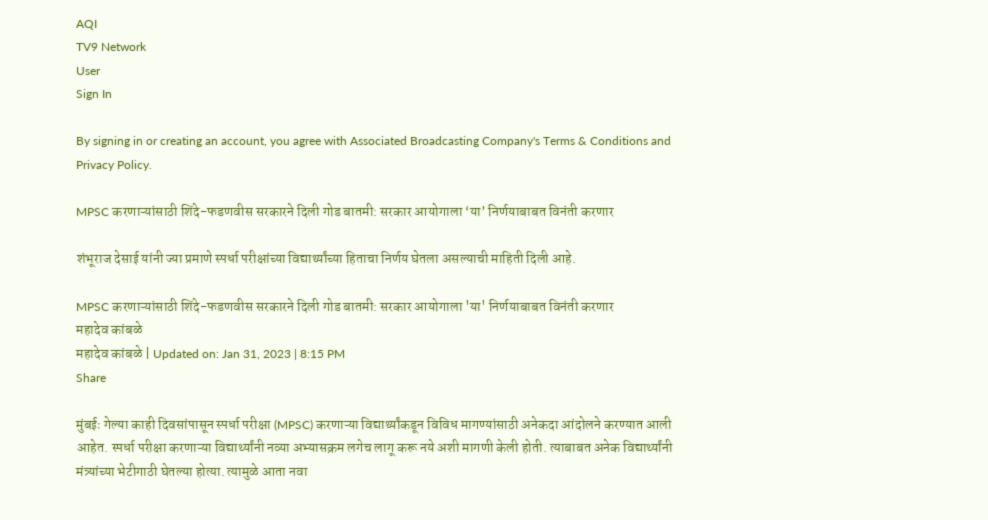AQI
TV9 Network
User
Sign In

By signing in or creating an account, you agree with Associated Broadcasting Company's Terms & Conditions and Privacy Policy.

MPSC करणाऱ्यांसाठी शिंदे-फडणवीस सरकारने दिली गोड बातमी: सरकार आयोगाला ‘या’ निर्णयाबाबत विनंती करणार

शंभूराज देसाई यांनी ज्या प्रमाणे स्पर्धा परीक्षांच्या विद्यार्थ्यांच्या हिताचा निर्णय घेतला असल्याची माहिती दिली आहे.

MPSC करणाऱ्यांसाठी शिंदे-फडणवीस सरकारने दिली गोड बातमी: सरकार आयोगाला 'या' निर्णयाबाबत विनंती करणार
महादेव कांबळे
महादेव कांबळे | Updated on: Jan 31, 2023 | 8:15 PM
Share

मुंबईः गेल्या काही दिवसांपासून स्पर्धा परीक्षा (MPSC) करणाऱ्या विद्यार्थ्यांकडून विविध मागण्यांसाठी अनेकदा आंदोलने करण्यात आली आहेत. स्पर्धा परीक्षा करणाऱ्या विद्यार्थ्यांनी नव्या अभ्यासक्रम लगेच लागू करू नये अशी मागणी केली होती. त्याबाबत अनेक विद्यार्थ्यांनी मंत्र्यांच्या भेटीगाठी घेतल्या होत्या. त्यामुळे आता नवा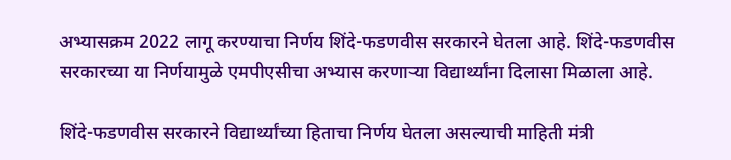अभ्यासक्रम 2022 लागू करण्याचा निर्णय शिंदे-फडणवीस सरकारने घेतला आहे. शिंदे-फडणवीस सरकारच्या या निर्णयामुळे एमपीएसीचा अभ्यास करणाऱ्या विद्यार्थ्यांना दिलासा मिळाला आहे.

शिंदे-फडणवीस सरकारने विद्यार्थ्यांच्या हिताचा निर्णय घेतला असल्याची माहिती मंत्री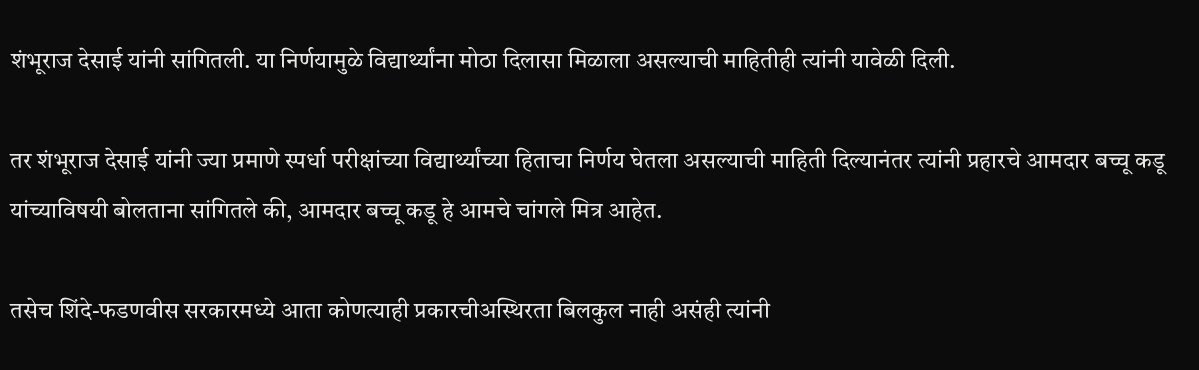शंभूराज देसाई यांनी सांगितली. या निर्णयामुळे विद्यार्थ्यांना मोठा दिलासा मिळाला असल्याची माहितीही त्यांनी यावेळी दिली.

तर शंभूराज देसाई यांनी ज्या प्रमाणे स्पर्धा परीक्षांच्या विद्यार्थ्यांच्या हिताचा निर्णय घेतला असल्याची माहिती दिल्यानंतर त्यांनी प्रहारचे आमदार बच्चू कडू यांच्याविषयी बोलताना सांगितले की, आमदार बच्चू कडू हे आमचे चांगले मित्र आहेत.

तसेच शिंदे-फडणवीस सरकारमध्ये आता कोणत्याही प्रकारचीअस्थिरता बिलकुल नाही असंही त्यांनी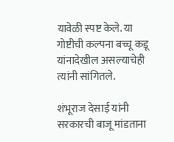यावेळी स्पष्ट केले. या गोष्टीची कल्पना बच्चू कडू यांनादेखील असल्याचेही त्यांनी सांगितले.

शंभूराज देसाई यांनी सरकारची बाजू मांडताना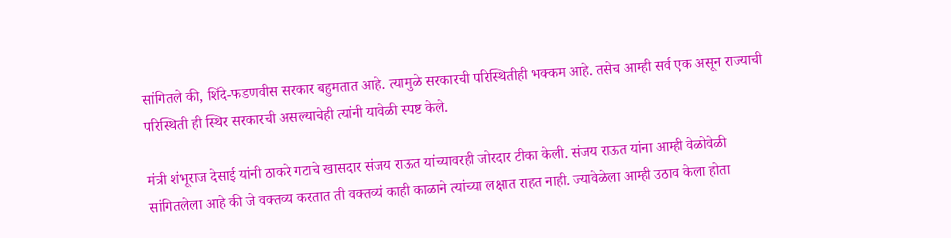सांगितले की, शिंदे-फडणवीस सरकार बहुमतात आहे. त्यामुळे सरकारची परिस्थितीही भक्कम आहे. तसेच आम्ही सर्व एक असून राज्याची परिस्थिती ही स्थिर सरकारची असल्याचेही त्यांनी यावेळी स्पष्ट केले.

मंत्री शंभूराज देसाई यांनी ठाकरे गटाचे खासदार संजय राऊत यांच्यावरही जोरदार टीका केली. संजय राऊत यांना आम्ही वेळोवेळी सांगितलेला आहे की जे वक्तव्य करतात ती वक्तव्यं काही काळाने त्यांच्या लक्षात राहत नाही. ज्यावेळेला आम्ही उठाव केला होता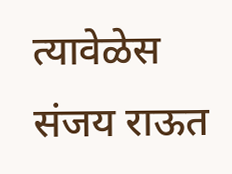त्यावेळेस संजय राऊत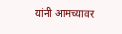यांनी आमच्यावर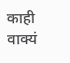काही वाक्यं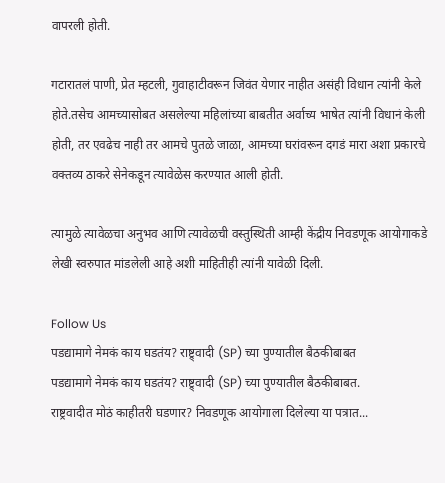वापरली होती.

गटारातलं पाणी, प्रेत म्हटली, गुवाहाटीवरून जिवंत येणार नाहीत असंही विधान त्यांनी केले होते.तसेच आमच्यासोबत असलेल्या महिलांच्या बाबतीत अर्वाच्य भाषेत त्यांनी विधानं केली होती, तर एवढेच नाही तर आमचे पुतळे जाळा, आमच्या घरांवरून दगडं मारा अशा प्रकारचे वक्तव्य ठाकरे सेनेकडून त्यावेळेस करण्यात आली होती.

त्यामुळे त्यावेळचा अनुभव आणि त्यावेळची वस्तुस्थिती आम्ही केंद्रीय निवडणूक आयोगाकडे लेखी स्वरुपात मांडलेली आहे अशी माहितीही त्यांनी यावेळी दिली.

Follow Us
पडद्यामागे नेमकं काय घडतंय? राष्ट्र्वादी (SP) च्या पुण्यातील बैठकीबाबत
पडद्यामागे नेमकं काय घडतंय? राष्ट्र्वादी (SP) च्या पुण्यातील बैठकीबाबत.
राष्ट्रवादीत मोठं काहीतरी घडणार? निवडणूक आयोगाला दिलेल्या या पत्रात...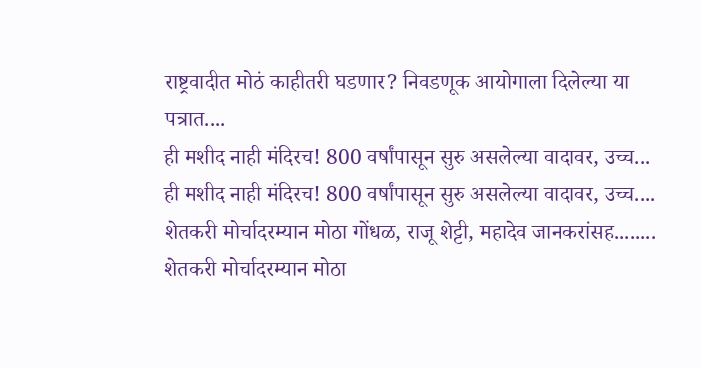राष्ट्रवादीत मोठं काहीतरी घडणार? निवडणूक आयोगाला दिलेल्या या पत्रात....
ही मशीद नाही मंदिरच! 800 वर्षांपासून सुरु असलेल्या वादावर, उच्च...
ही मशीद नाही मंदिरच! 800 वर्षांपासून सुरु असलेल्या वादावर, उच्च....
शेतकरी मोर्चादरम्यान मोठा गोंधळ, राजू शेट्टी, महादेव जानकरांसह........
शेतकरी मोर्चादरम्यान मोठा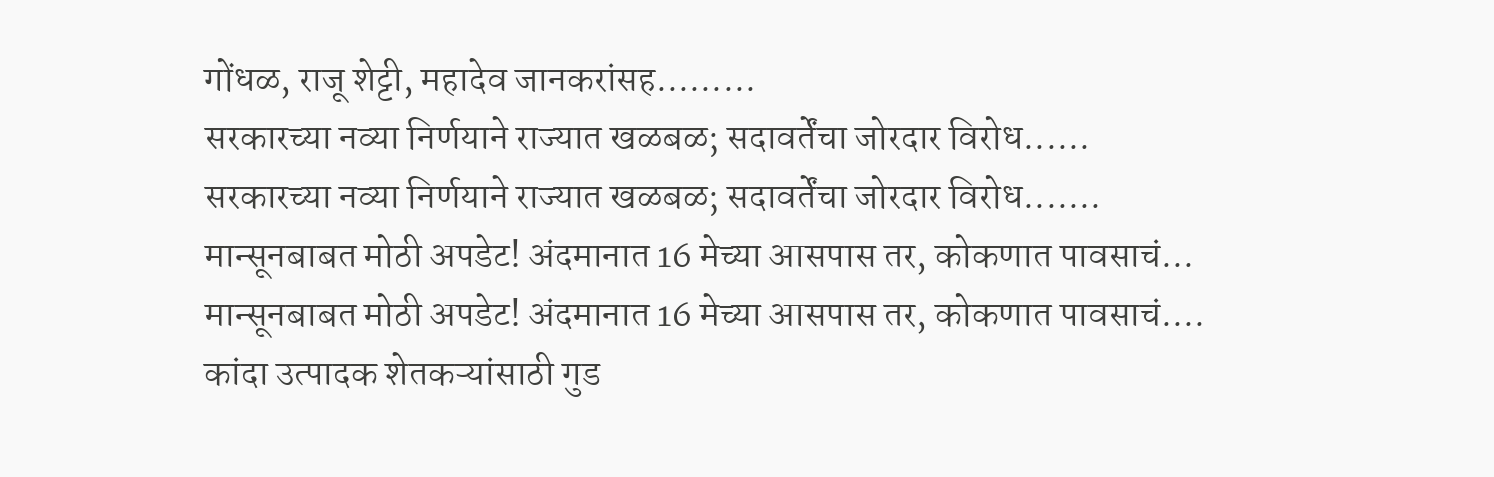गोंधळ, राजू शेट्टी, महादेव जानकरांसह.........
सरकारच्या नव्या निर्णयाने राज्यात खळबळ; सदावर्तेंचा जोरदार विरोध......
सरकारच्या नव्या निर्णयाने राज्यात खळबळ; सदावर्तेंचा जोरदार विरोध.......
मान्सूनबाबत मोठी अपडेट! अंदमानात 16 मेच्या आसपास तर, कोकणात पावसाचं...
मान्सूनबाबत मोठी अपडेट! अंदमानात 16 मेच्या आसपास तर, कोकणात पावसाचं....
कांदा उत्पादक शेतकऱ्यांसाठी गुड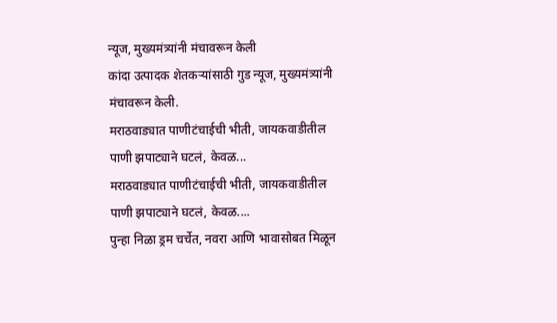न्यूज, मुख्यमंत्र्यांनी मंचावरून केली
कांदा उत्पादक शेतकऱ्यांसाठी गुड न्यूज, मुख्यमंत्र्यांनी मंचावरून केली.
मराठवाड्यात पाणीटंचाईची भीती, जायकवाडीतील पाणी झपाट्याने घटलं, केवळ...
मराठवाड्यात पाणीटंचाईची भीती, जायकवाडीतील पाणी झपाट्याने घटलं, केवळ....
पुन्हा निळा ड्रम चर्चेत, नवरा आणि भावासोबत मिळून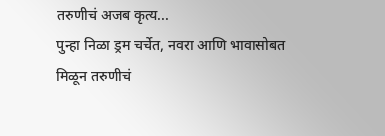तरुणीचं अजब कृत्य...
पुन्हा निळा ड्रम चर्चेत, नवरा आणि भावासोबत मिळून तरुणीचं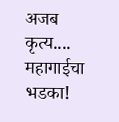अजब कृत्य....
महागाईचा भडका!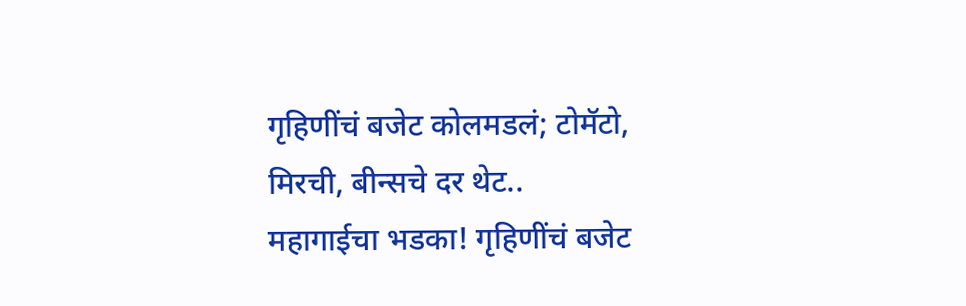गृहिणींचं बजेट कोलमडलं; टोमॅटो, मिरची, बीन्सचे दर थेट..
महागाईचा भडका! गृहिणींचं बजेट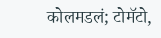कोलमडलं; टोमॅटो,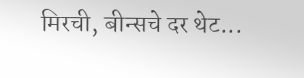मिरची, बीन्सचे दर थेट...